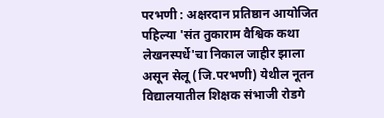परभणी : अक्षरदान प्रतिष्ठान आयोजित पहिल्या 'संत तुकाराम वैश्विक कथा लेखनस्पर्धे'चा निकाल जाहीर झाला असून सेलू (जि.परभणी) येथील नूतन विद्यालयातील शिक्षक संभाजी रोडगे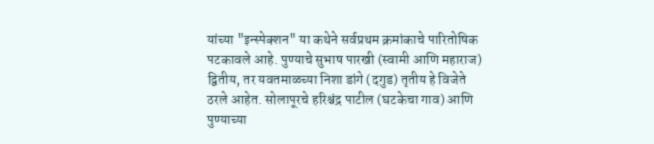यांच्या "इन्स्पेक्शन" या कथेने सर्वप्रथम क्रमांकाचे पारितोषिक पटकावले आहे. पुण्याचे सुभाष पारखी (स्वामी आणि महाराज) द्वितीय, तर यवतमाळच्या निशा डांगे (दगुड) तृतीय हे विजेते ठरले आहेत. सोलापूरचे हरिश्चंद्र पाटील (घटकेचा गाव) आणि पुण्याच्या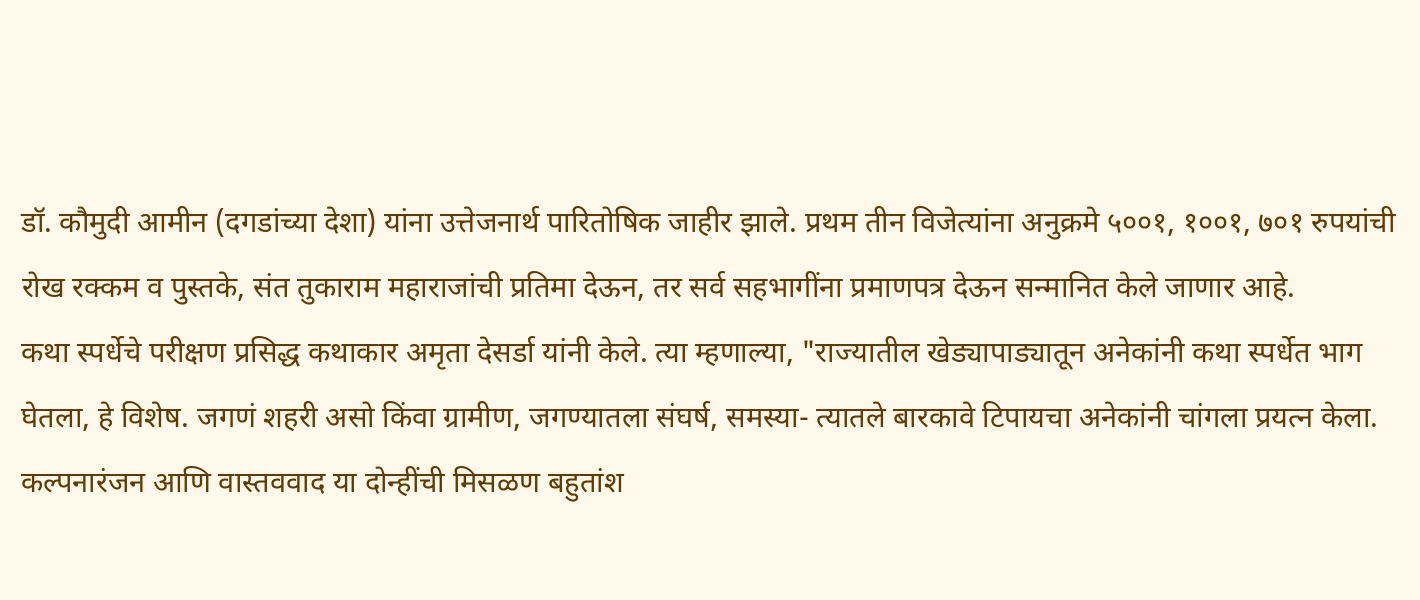डॉ. कौमुदी आमीन (दगडांच्या देशा) यांना उत्तेजनार्थ पारितोषिक जाहीर झाले. प्रथम तीन विजेत्यांना अनुक्रमे ५००१, १००१, ७०१ रुपयांची रोख रक्कम व पुस्तके, संत तुकाराम महाराजांची प्रतिमा देऊन, तर सर्व सहभागींना प्रमाणपत्र देऊन सन्मानित केले जाणार आहे.
कथा स्पर्धेचे परीक्षण प्रसिद्ध कथाकार अमृता देसर्डा यांनी केले. त्या म्हणाल्या, "राज्यातील खेड्यापाड्यातून अनेकांनी कथा स्पर्धेत भाग घेतला, हे विशेष. जगणं शहरी असो किंवा ग्रामीण, जगण्यातला संघर्ष, समस्या- त्यातले बारकावे टिपायचा अनेकांनी चांगला प्रयत्न केला. कल्पनारंजन आणि वास्तववाद या दोन्हींची मिसळण बहुतांश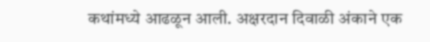कथांमध्ये आढळून आली. अक्षरदान दिवाळी अंकाने एक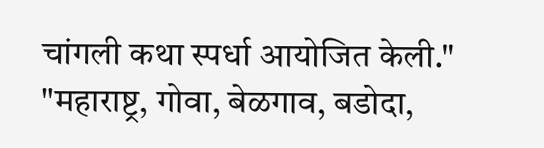चांगली कथा स्पर्धा आयोजित केली."
"महाराष्ट्र, गोवा, बेळगाव, बडोदा,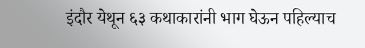इंदौर येथून ६३ कथाकारांनी भाग घेऊन पहिल्याच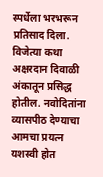स्पर्धेला भरभरून प्रतिसाद दिला. विजेत्या कथा अक्षरदान दिवाळी अंकातून प्रसिद्ध होतील. नवोदितांना व्यासपीठ देण्याचा आमचा प्रयत्न यशस्वी होत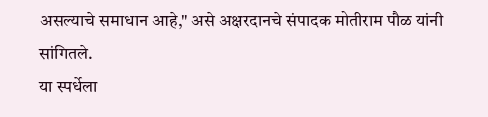असल्याचे समाधान आहे," असे अक्षरदानचे संपादक मोतीराम पौळ यांनी सांगितले.
या स्पर्धेला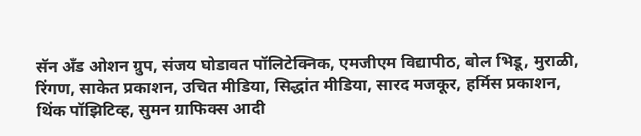सॅन अँड ओशन ग्रुप, संजय घोडावत पॉलिटेक्निक, एमजीएम विद्यापीठ, बोल भिडू, मुराळी, रिंगण, साकेत प्रकाशन, उचित मीडिया, सिद्धांत मीडिया, सारद मजकूर, हर्मिस प्रकाशन, थिंक पॉझिटिव्ह, सुमन ग्राफिक्स आदी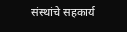संस्थांचे सहकार्य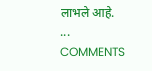लाभले आहे.
...
COMMENTS